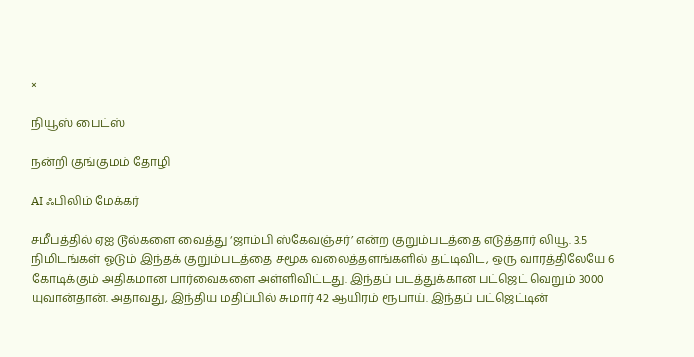×

நியூஸ் பைட்ஸ்

நன்றி குங்குமம் தோழி

AI ஃபிலிம் மேக்கர்

சமீபத்தில் ஏஐ டூல்களை வைத்து ‘ஜாம்பி ஸ்கேவஞ்சர்’ என்ற குறும்படத்தை எடுத்தார் லியூ. 3.5 நிமிடங்கள் ஓடும் இந்தக் குறும்படத்தை சமூக வலைத்தளங்களில் தட்டிவிட, ஒரு வாரத்திலேயே 6 கோடிக்கும் அதிகமான பார்வைகளை அள்ளிவிட்டது. இந்தப் படத்துக்கான பட்ஜெட் வெறும் 3000 யுவான்தான். அதாவது, இந்திய மதிப்பில் சுமார் 42 ஆயிரம் ரூபாய். இந்தப் பட்ஜெட்டின்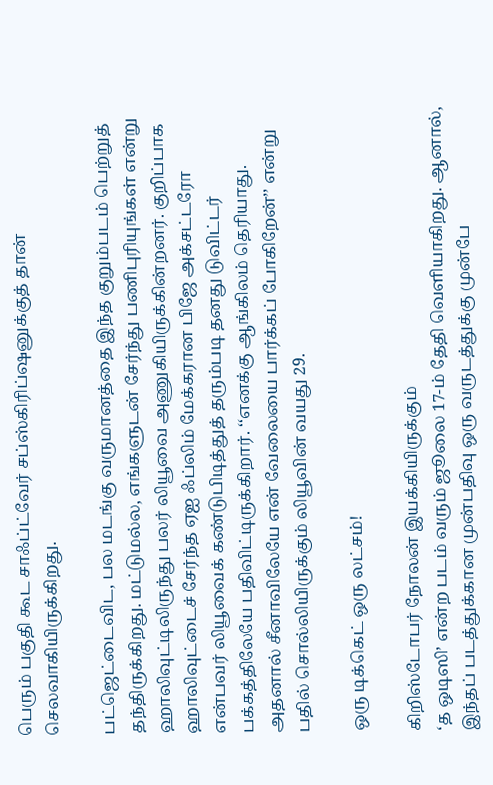பெரும் பகுதி கூட சாஃப்ட்வேர் சப்ஸ்கிரிப்ஷனுக்குத் தான் செலவாகியிருக்கிறது.

பட்ஜெட்டைவிட, பல மடங்கு வருமானத்தை இந்த குறும்படம் பெற்றுத் தந்திருக்கிறது. மட்டுமல்ல, எங்களுடன் சேர்ந்து பணிபுரியுங்கள் என்று ஹாலிவுட்டிலிருந்து பலர் லியூவை அணுகியிருக்கின்றனர். குறிப்பாக ஹாலிவுட்டைச் சேர்ந்த ஏஐ ஃப்லிம் மேக்கரான பிஜே அக்சட்டரோ என்பவர் லியூவைக் கண்டுபிடித்துத் தரும்படி தனது டுவிட்டர் பக்கத்திலேயே பதிவிட்டிருக்கிறார். ‘‘எனக்கு ஆங்கிலம் தெரியாது. அதனால் சீனாவிலேயே என் வேலையை பார்க்கப் போகிறேன்’’ என்று பதில் சொல்லியிருக்கும் லியூவின் வயது 29.

ஒரு டிக்கெட் ஒரு லட்சம்!

கிறிஸ்டோபர் நோலன் இயக்கியிருக்கும்
‘த ஒடிஸி’ என்ற படம் வரும் ஜூலை 17-ம் தேதி வெளியாகிறது. ஆனால், இந்தப் படத்துக்கான முன்பதிவு ஒரு வருடத்துக்கு முன்பே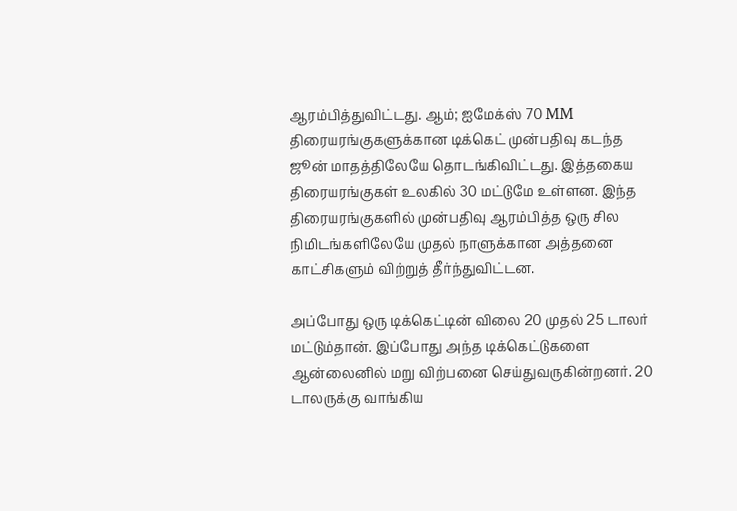ஆரம்பித்துவிட்டது. ஆம்; ஐமேக்ஸ் 70 MM திரையரங்குகளுக்கான டிக்கெட் முன்பதிவு கடந்த ஜூன் மாதத்திலேயே தொடங்கிவிட்டது. இத்தகைய திரையரங்குகள் உலகில் 30 மட்டுமே உள்ளன. இந்த திரையரங்குகளில் முன்பதிவு ஆரம்பித்த ஒரு சில நிமிடங்களிலேயே முதல் நாளுக்கான அத்தனை காட்சிகளும் விற்றுத் தீர்ந்துவிட்டன.

அப்போது ஒரு டிக்கெட்டின் விலை 20 முதல் 25 டாலர் மட்டும்தான். இப்போது அந்த டிக்கெட்டுகளை ஆன்லைனில் மறு விற்பனை செய்துவருகின்றனர். 20 டாலருக்கு வாங்கிய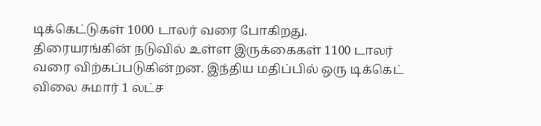டிக்கெட்டுகள் 1000 டாலர் வரை போகிறது. திரையரங்கின் நடுவில் உள்ள இருக்கைகள் 1100 டாலர் வரை விற்கப்படுகின்றன. இந்திய மதிப்பில் ஒரு டிக்கெட் விலை சுமார் 1 லட்ச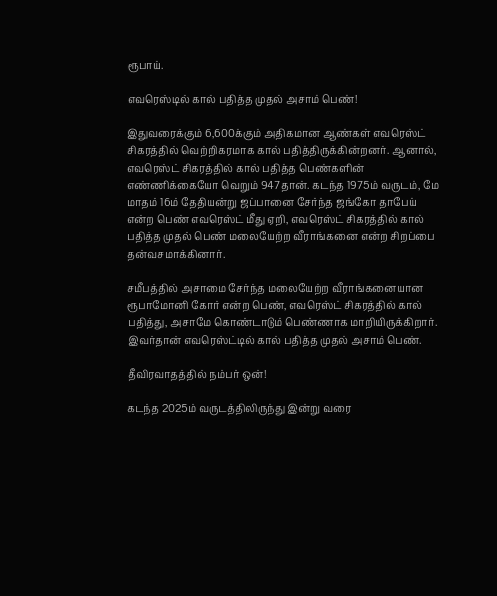ரூபாய்.

எவரெஸ்டில் கால் பதித்த முதல் அசாம் பெண்!

இதுவரைக்கும் 6,600க்கும் அதிகமான ஆண்கள் எவரெஸ்ட் சிகரத்தில் வெற்றிகரமாக கால் பதித்திருக்கின்றனர். ஆனால், எவரெஸ்ட் சிகரத்தில் கால் பதித்த பெண்களின் எண்ணிக்கையோ வெறும் 947தான். கடந்த 1975ம் வருடம், மே மாதம் 16ம் தேதியன்று ஜப்பானை சேர்ந்த ஜங்கோ தாபேய் என்ற பெண் எவரெஸ்ட் மீது ஏறி, எவரெஸ்ட் சிகரத்தில் கால் பதித்த முதல் பெண் மலையேற்ற வீராங்கனை என்ற சிறப்பை தன்வசமாக்கினார்.

சமீபத்தில் அசாமை சேர்ந்த மலையேற்ற வீராங்கனையான ரூபாமோனி கோர் என்ற பெண், எவரெஸ்ட் சிகரத்தில் கால் பதித்து, அசாமே கொண்டாடும் பெண்ணாக மாறியிருக்கிறார். இவர்தான் எவரெஸ்ட்டில் கால் பதித்த முதல் அசாம் பெண்.

தீவிரவாதத்தில் நம்பர் ஒன்!

கடந்த 2025ம் வருடத்திலிருந்து இன்று வரை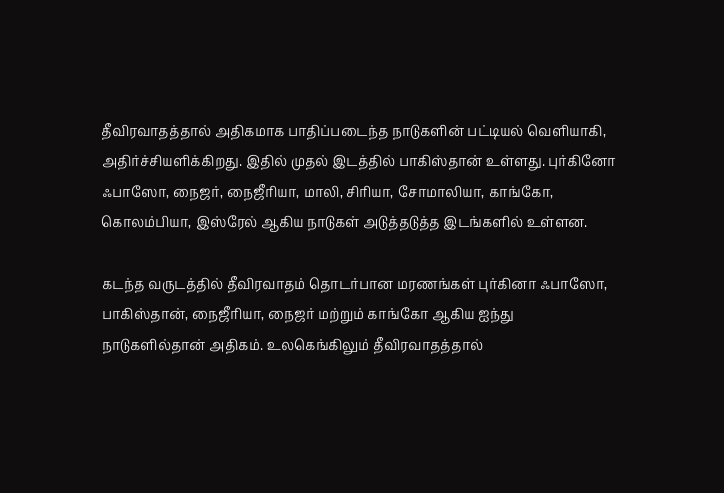தீவிரவாதத்தால் அதிகமாக பாதிப்படைந்த நாடுகளின் பட்டியல் வெளியாகி, அதிர்ச்சியளிக்கிறது. இதில் முதல் இடத்தில் பாகிஸ்தான் உள்ளது. புர்கினோ ஃபாஸோ, நைஜர், நைஜீரியா, மாலி, சிரியா, சோமாலியா, காங்கோ, கொலம்பியா, இஸ்ரேல் ஆகிய நாடுகள் அடுத்தடுத்த இடங்களில் உள்ளன.

கடந்த வருடத்தில் தீவிரவாதம் தொடர்பான மரணங்கள் புர்கினா ஃபாஸோ, பாகிஸ்தான், நைஜீரியா, நைஜர் மற்றும் காங்கோ ஆகிய ஐந்து நாடுகளில்தான் அதிகம். உலகெங்கிலும் தீவிரவாதத்தால்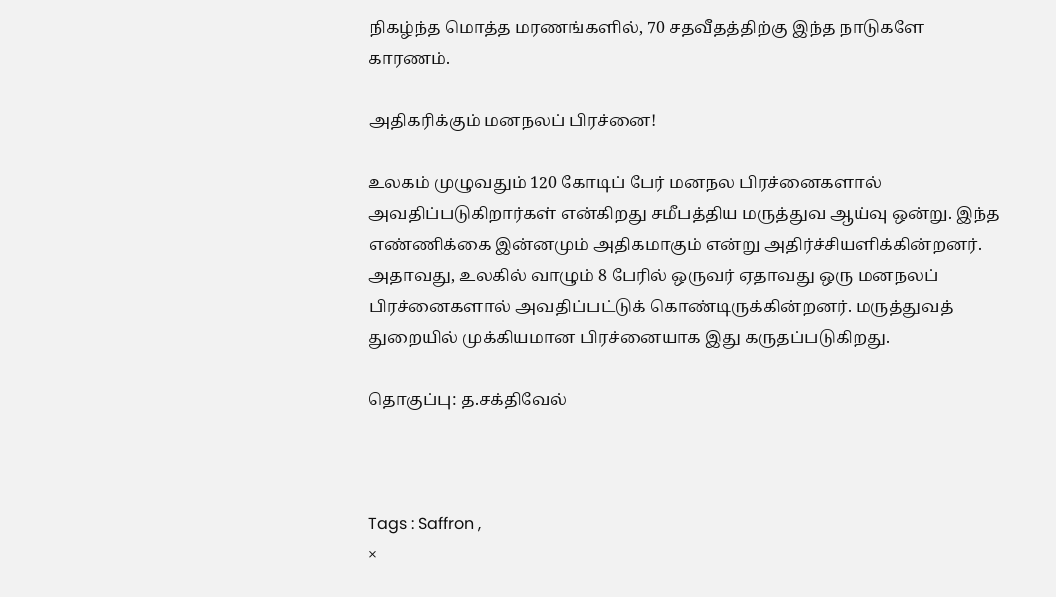நிகழ்ந்த மொத்த மரணங்களில், 70 சதவீதத்திற்கு இந்த நாடுகளே காரணம்.

அதிகரிக்கும் மனநலப் பிரச்னை!

உலகம் முழுவதும் 120 கோடிப் பேர் மனநல பிரச்னைகளால் அவதிப்படுகிறார்கள் என்கிறது சமீபத்திய மருத்துவ ஆய்வு ஒன்று. இந்த எண்ணிக்கை இன்னமும் அதிகமாகும் என்று அதிர்ச்சியளிக்கின்றனர். அதாவது, உலகில் வாழும் 8 பேரில் ஒருவர் ஏதாவது ஒரு மனநலப் பிரச்னைகளால் அவதிப்பட்டுக் கொண்டிருக்கின்றனர். மருத்துவத் துறையில் முக்கியமான பிரச்னையாக இது கருதப்படுகிறது.

தொகுப்பு: த.சக்திவேல்



Tags : Saffron ,
×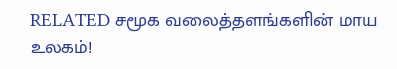RELATED சமூக வலைத்தளங்களின் மாய உலகம்!